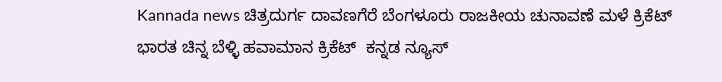Kannada news ಚಿತ್ರದುರ್ಗ ದಾವಣಗೆರೆ ಬೆಂಗಳೂರು ರಾಜಕೀಯ ಚುನಾವಣೆ ಮಳೆ ಕ್ರಿಕೆಟ್ ಭಾರತ ಚಿನ್ನ ಬೆಳ್ಳಿ ಹವಾಮಾನ ಕ್ರಿಕೆಟ್  ಕನ್ನಡ ನ್ಯೂಸ್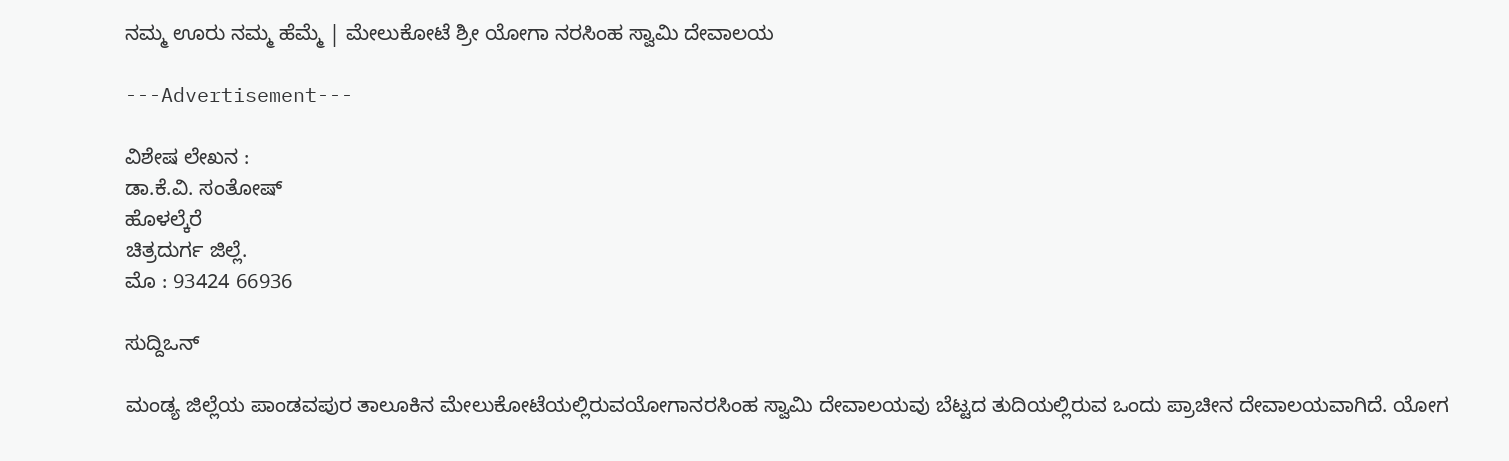ನಮ್ಮ ಊರು ನಮ್ಮ ಹೆಮ್ಮೆ | ಮೇಲುಕೋಟೆ ಶ್ರೀ ಯೋಗಾ ನರಸಿಂಹ ಸ್ವಾಮಿ ದೇವಾಲಯ

---Advertisement---

ವಿಶೇಷ ಲೇಖನ :
ಡಾ.ಕೆ.ವಿ. ಸಂತೋಷ್
ಹೊಳಲ್ಕೆರೆ
ಚಿತ್ರದುರ್ಗ ಜಿಲ್ಲೆ.
ಮೊ : 93424 66936

ಸುದ್ದಿಒನ್

ಮಂಡ್ಯ ಜಿಲ್ಲೆಯ ಪಾಂಡವಪುರ ತಾಲೂಕಿನ ಮೇಲುಕೋಟೆಯಲ್ಲಿರುವಯೋಗಾನರಸಿಂಹ ಸ್ವಾಮಿ ದೇವಾಲಯವು ಬೆಟ್ಟದ ತುದಿಯಲ್ಲಿರುವ ಒಂದು ಪ್ರಾಚೀನ ದೇವಾಲಯವಾಗಿದೆ. ಯೋಗ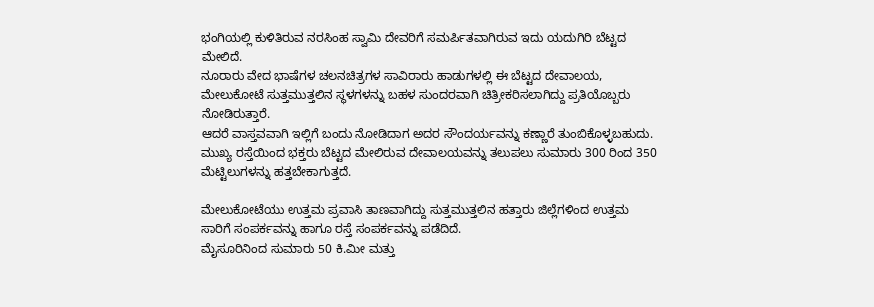ಭಂಗಿಯಲ್ಲಿ ಕುಳಿತಿರುವ ನರಸಿಂಹ ಸ್ವಾಮಿ ದೇವರಿಗೆ ಸಮರ್ಪಿತವಾಗಿರುವ ಇದು ಯದುಗಿರಿ ಬೆಟ್ಟದ ಮೇಲಿದೆ.
ನೂರಾರು ವೇದ ಭಾಷೆಗಳ ಚಲನಚಿತ್ರಗಳ ಸಾವಿರಾರು ಹಾಡುಗಳಲ್ಲಿ ಈ ಬೆಟ್ಟದ ದೇವಾಲಯ, ಮೇಲುಕೋಟೆ ಸುತ್ತಮುತ್ತಲಿನ ಸ್ಥಳಗಳನ್ನು ಬಹಳ ಸುಂದರವಾಗಿ ಚಿತ್ರೀಕರಿಸಲಾಗಿದ್ದು ಪ್ರತಿಯೊಬ್ಬರು ನೋಡಿರುತ್ತಾರೆ.
ಆದರೆ ವಾಸ್ತವವಾಗಿ ಇಲ್ಲಿಗೆ ಬಂದು ನೋಡಿದಾಗ ಅದರ ಸೌಂದರ್ಯವನ್ನು ಕಣ್ಣಾರೆ ತುಂಬಿಕೊಳ್ಳಬಹುದು.
ಮುಖ್ಯ ರಸ್ತೆಯಿಂದ ಭಕ್ತರು ಬೆಟ್ಟದ ಮೇಲಿರುವ ದೇವಾಲಯವನ್ನು ತಲುಪಲು ಸುಮಾರು 300 ರಿಂದ 350 ಮೆಟ್ಟಿಲುಗಳನ್ನು ಹತ್ತಬೇಕಾಗುತ್ತದೆ.

ಮೇಲುಕೋಟೆಯು ಉತ್ತಮ ಪ್ರವಾಸಿ ತಾಣವಾಗಿದ್ದು ಸುತ್ತಮುತ್ತಲಿನ ಹತ್ತಾರು ಜಿಲ್ಲೆಗಳಿಂದ ಉತ್ತಮ ಸಾರಿಗೆ ಸಂಪರ್ಕವನ್ನು ಹಾಗೂ ರಸ್ತೆ ಸಂಪರ್ಕವನ್ನು ಪಡೆದಿದೆ.
ಮೈಸೂರಿನಿಂದ ಸುಮಾರು 50 ಕಿ.ಮೀ ಮತ್ತು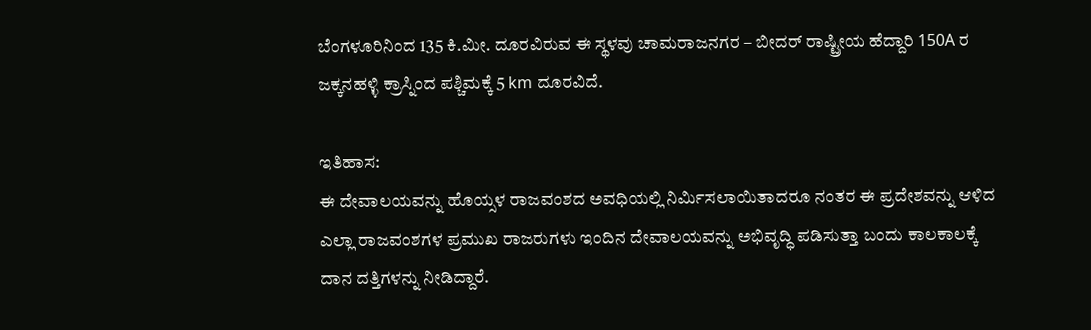ಬೆಂಗಳೂರಿನಿಂದ 135 ಕಿ.ಮೀ. ದೂರವಿರುವ ಈ ಸ್ಥಳವು ಚಾಮರಾಜನಗರ – ಬೀದರ್ ರಾಷ್ಟ್ರೀಯ ಹೆದ್ದಾರಿ 150A ರ ಜಕ್ಕನಹಳ್ಳಿ ಕ್ರಾಸ್ನಿಂದ ಪಶ್ಚಿಮಕ್ಕೆ 5 km ದೂರವಿದೆ.

ಇತಿಹಾಸ:
ಈ ದೇವಾಲಯವನ್ನು ಹೊಯ್ಸಳ ರಾಜವಂಶದ ಅವಧಿಯಲ್ಲಿ ನಿರ್ಮಿಸಲಾಯಿತಾದರೂ ನಂತರ ಈ ಪ್ರದೇಶವನ್ನು ಆಳಿದ ಎಲ್ಲಾ ರಾಜವಂಶಗಳ ಪ್ರಮುಖ ರಾಜರುಗಳು ಇಂದಿನ ದೇವಾಲಯವನ್ನು ಅಭಿವೃದ್ಧಿ ಪಡಿಸುತ್ತಾ ಬಂದು ಕಾಲಕಾಲಕ್ಕೆ ದಾನ ದತ್ತಿಗಳನ್ನು ನೀಡಿದ್ದಾರೆ.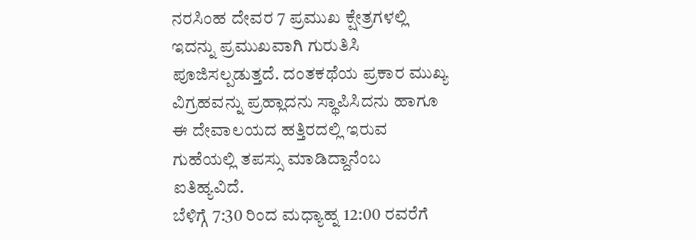ನರಸಿಂಹ ದೇವರ 7 ಪ್ರಮುಖ ಕ್ಷೇತ್ರಗಳಲ್ಲಿ ಇದನ್ನು ಪ್ರಮುಖವಾಗಿ ಗುರುತಿಸಿ ಪೂಜಿಸಲ್ಪಡುತ್ತದೆ. ದಂತಕಥೆಯ ಪ್ರಕಾರ ಮುಖ್ಯ ವಿಗ್ರಹವನ್ನು ಪ್ರಹ್ಲಾದನು ಸ್ಥಾಪಿಸಿದನು ಹಾಗೂ ಈ ದೇವಾಲಯದ ಹತ್ತಿರದಲ್ಲಿ ಇರುವ ಗುಹೆಯಲ್ಲಿ ತಪಸ್ಸು ಮಾಡಿದ್ದಾನೆಂಬ ಐತಿಹ್ಯವಿದೆ.
ಬೆಳಿಗ್ಗೆ 7:30 ರಿಂದ ಮಧ್ಯಾಹ್ನ 12:00 ರವರೆಗೆ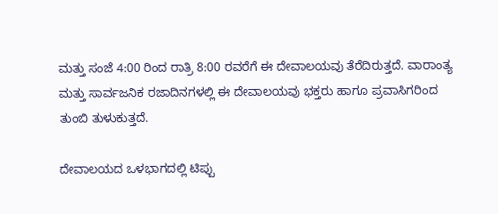ಮತ್ತು ಸಂಜೆ 4:00 ರಿಂದ ರಾತ್ರಿ 8:00 ರವರೆಗೆ ಈ ದೇವಾಲಯವು ತೆರೆದಿರುತ್ತದೆ. ವಾರಾಂತ್ಯ ಮತ್ತು ಸಾರ್ವಜನಿಕ ರಜಾದಿನಗಳಲ್ಲಿ ಈ ದೇವಾಲಯವು ಭಕ್ತರು ಹಾಗೂ ಪ್ರವಾಸಿಗರಿಂದ ತುಂಬಿ ತುಳುಕುತ್ತದೆ.

ದೇವಾಲಯದ ಒಳಭಾಗದಲ್ಲಿ ಟಿಪ್ಪು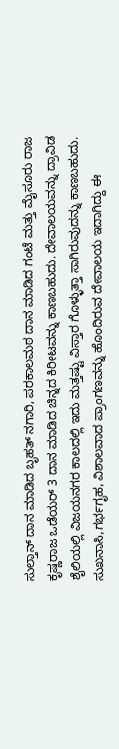ಸುಲ್ತಾನ್ ದಾನ ಮಾಡಿದ ಬೃಹತ್ ನಗಾರಿ, ಪರಕಾಲಮಠ ದಾನ ಮಾಡಿದ ಗಂಟೆ ಮತ್ತು ಮೈಸೂರು ರಾಜ ಕೃಷ್ಣರಾಜ ಒಡೆಯರ್ 3 ದಾನ ಮಾಡಿದ ಚಿನ್ನದ ಕಿರೀಟವನ್ನು ಕಾಣಬಹುದು. ದೇವಾಲಯವನ್ನು ದ್ರಾವಿಡ ಶೈಲಿಯಲ್ಲಿ ವಿಜಯನಗರ ಕಾಲದಲ್ಲಿ ಇದು ಮತ್ತಷ್ಟು ವಿಸ್ತಾರ ಗೊಳ್ಳುತ್ತಾ ಸಾಗಿರುವುದನ್ನು ಕಾಣಬಹುದು. ಸುಖನಾಸಿ,ಗರ್ಭಗೃಹ, ವಿಶಾಲವಾದ ಪ್ರಾಂಗಣವನ್ನು ಹೊಂದಿರುವ ದೇವಾಲಯ ಇದಾಗಿದ್ದು ಈ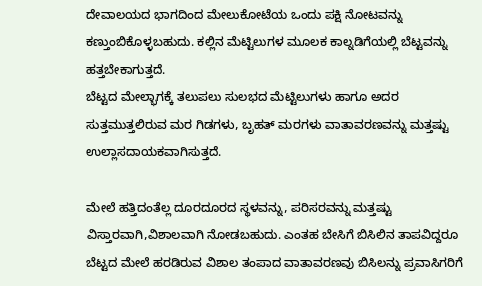ದೇವಾಲಯದ ಭಾಗದಿಂದ ಮೇಲುಕೋಟೆಯ ಒಂದು ಪಕ್ಷಿ ನೋಟವನ್ನು ಕಣ್ತುಂಬಿಕೊಳ್ಳಬಹುದು. ಕಲ್ಲಿನ ಮೆಟ್ಟಿಲುಗಳ ಮೂಲಕ ಕಾಲ್ನಡಿಗೆಯಲ್ಲಿ ಬೆಟ್ಟವನ್ನು ಹತ್ತಬೇಕಾಗುತ್ತದೆ.
ಬೆಟ್ಟದ ಮೇಲ್ಭಾಗಕ್ಕೆ ತಲುಪಲು ಸುಲಭದ ಮೆಟ್ಟಿಲುಗಳು ಹಾಗೂ ಅದರ ಸುತ್ತಮುತ್ತಲಿರುವ ಮರ ಗಿಡಗಳು, ಬೃಹತ್ ಮರಗಳು ವಾತಾವರಣವನ್ನು ಮತ್ತಷ್ಟು ಉಲ್ಲಾಸದಾಯಕವಾಗಿಸುತ್ತದೆ.

ಮೇಲೆ ಹತ್ತಿದಂತೆಲ್ಲ ದೂರದೂರದ ಸ್ಥಳವನ್ನು, ಪರಿಸರವನ್ನು ಮತ್ತಷ್ಟು ವಿಸ್ತಾರವಾಗಿ,ವಿಶಾಲವಾಗಿ ನೋಡಬಹುದು. ಎಂತಹ ಬೇಸಿಗೆ ಬಿಸಿಲಿನ ತಾಪವಿದ್ದರೂ ಬೆಟ್ಟದ ಮೇಲೆ ಹರಡಿರುವ ವಿಶಾಲ ತಂಪಾದ ವಾತಾವರಣವು ಬಿಸಿಲನ್ನು ಪ್ರವಾಸಿಗರಿಗೆ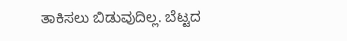ತಾಕಿಸಲು ಬಿಡುವುದಿಲ್ಲ. ಬೆಟ್ಟದ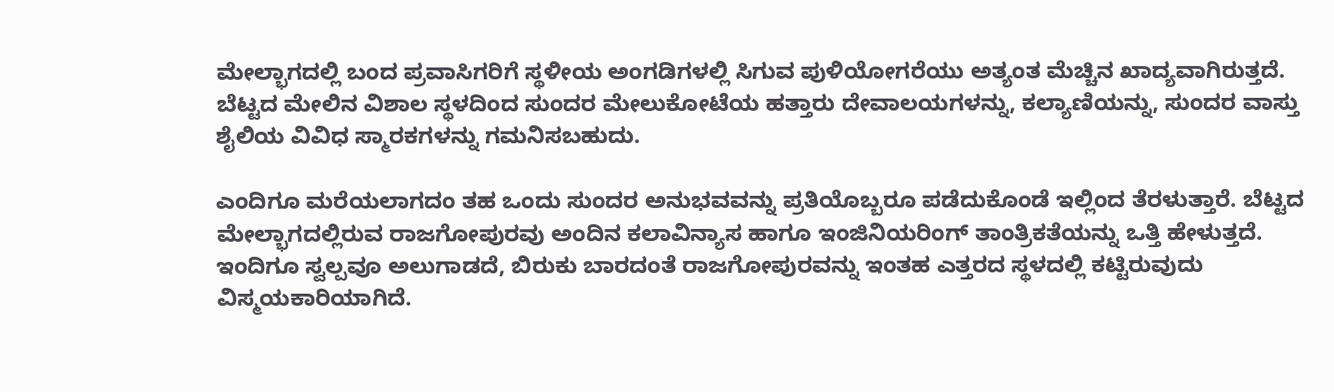ಮೇಲ್ಭಾಗದಲ್ಲಿ ಬಂದ ಪ್ರವಾಸಿಗರಿಗೆ ಸ್ಥಳೀಯ ಅಂಗಡಿಗಳಲ್ಲಿ ಸಿಗುವ ಪುಳಿಯೋಗರೆಯು ಅತ್ಯಂತ ಮೆಚ್ಚಿನ ಖಾದ್ಯವಾಗಿರುತ್ತದೆ.
ಬೆಟ್ಟದ ಮೇಲಿನ ವಿಶಾಲ ಸ್ಥಳದಿಂದ ಸುಂದರ ಮೇಲುಕೋಟೆಯ ಹತ್ತಾರು ದೇವಾಲಯಗಳನ್ನು, ಕಲ್ಯಾಣಿಯನ್ನು, ಸುಂದರ ವಾಸ್ತು ಶೈಲಿಯ ವಿವಿಧ ಸ್ಮಾರಕಗಳನ್ನು ಗಮನಿಸಬಹುದು.

ಎಂದಿಗೂ ಮರೆಯಲಾಗದಂ ತಹ ಒಂದು ಸುಂದರ ಅನುಭವವನ್ನು ಪ್ರತಿಯೊಬ್ಬರೂ ಪಡೆದುಕೊಂಡೆ ಇಲ್ಲಿಂದ ತೆರಳುತ್ತಾರೆ. ಬೆಟ್ಟದ ಮೇಲ್ಭಾಗದಲ್ಲಿರುವ ರಾಜಗೋಪುರವು ಅಂದಿನ ಕಲಾವಿನ್ಯಾಸ ಹಾಗೂ ಇಂಜಿನಿಯರಿಂಗ್ ತಾಂತ್ರಿಕತೆಯನ್ನು ಒತ್ತಿ ಹೇಳುತ್ತದೆ. ಇಂದಿಗೂ ಸ್ವಲ್ಪವೂ ಅಲುಗಾಡದೆ, ಬಿರುಕು ಬಾರದಂತೆ ರಾಜಗೋಪುರವನ್ನು ಇಂತಹ ಎತ್ತರದ ಸ್ಥಳದಲ್ಲಿ ಕಟ್ಟಿರುವುದು ವಿಸ್ಮಯಕಾರಿಯಾಗಿದೆ.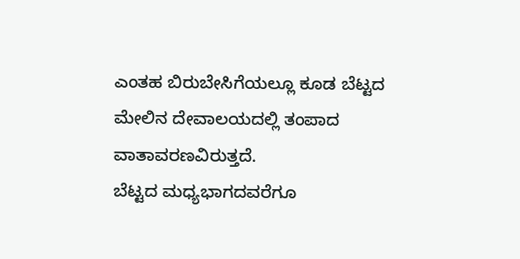ಎಂತಹ ಬಿರುಬೇಸಿಗೆಯಲ್ಲೂ ಕೂಡ ಬೆಟ್ಟದ ಮೇಲಿನ ದೇವಾಲಯದಲ್ಲಿ ತಂಪಾದ ವಾತಾವರಣವಿರುತ್ತದೆ.
ಬೆಟ್ಟದ ಮಧ್ಯಭಾಗದವರೆಗೂ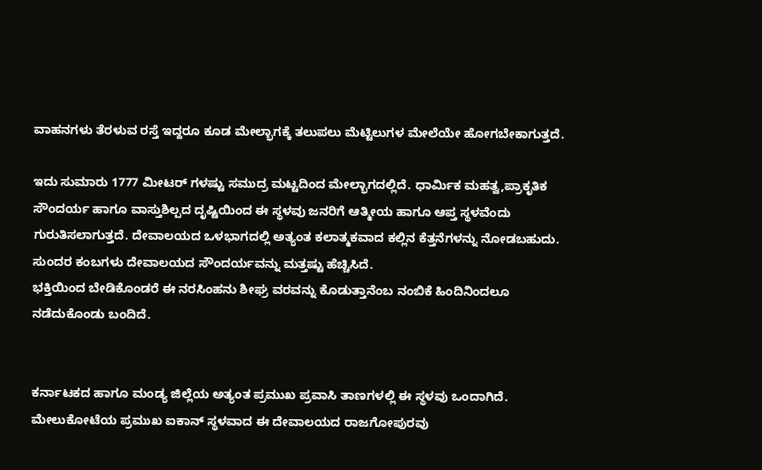ವಾಹನಗಳು ತೆರಳುವ ರಸ್ತೆ ಇದ್ದರೂ ಕೂಡ ಮೇಲ್ಭಾಗಕ್ಕೆ ತಲುಪಲು ಮೆಟ್ಟಿಲುಗಳ ಮೇಲೆಯೇ ಹೋಗಬೇಕಾಗುತ್ತದೆ.

ಇದು ಸುಮಾರು 1777 ಮೀಟರ್ ಗಳಷ್ಟು ಸಮುದ್ರ ಮಟ್ಟದಿಂದ ಮೇಲ್ಭಾಗದಲ್ಲಿದೆ. ಧಾರ್ಮಿಕ ಮಹತ್ವ,ಪ್ರಾಕೃತಿಕ ಸೌಂದರ್ಯ ಹಾಗೂ ವಾಸ್ತುಶಿಲ್ಪದ ದೃಷ್ಟಿಯಿಂದ ಈ ಸ್ಥಳವು ಜನರಿಗೆ ಆತ್ಮೀಯ ಹಾಗೂ ಆಪ್ತ ಸ್ಥಳವೆಂದು ಗುರುತಿಸಲಾಗುತ್ತದೆ. ದೇವಾಲಯದ ಒಳಭಾಗದಲ್ಲಿ ಅತ್ಯಂತ ಕಲಾತ್ಮಕವಾದ ಕಲ್ಲಿನ ಕೆತ್ತನೆಗಳನ್ನು ನೋಡಬಹುದು. ಸುಂದರ ಕಂಬಗಳು ದೇವಾಲಯದ ಸೌಂದರ್ಯವನ್ನು ಮತ್ತಷ್ಟು ಹೆಚ್ಚಿಸಿದೆ.
ಭಕ್ತಿಯಿಂದ ಬೇಡಿಕೊಂಡರೆ ಈ ನರಸಿಂಹನು ಶೀಘ್ರ ವರವನ್ನು ಕೊಡುತ್ತಾನೆಂಬ ನಂಬಿಕೆ ಹಿಂದಿನಿಂದಲೂ ನಡೆದುಕೊಂಡು ಬಂದಿದೆ.


ಕರ್ನಾಟಕದ ಹಾಗೂ ಮಂಡ್ಯ ಜಿಲ್ಲೆಯ ಅತ್ಯಂತ ಪ್ರಮುಖ ಪ್ರವಾಸಿ ತಾಣಗಳಲ್ಲಿ ಈ ಸ್ಥಳವು ಒಂದಾಗಿದೆ.
ಮೇಲುಕೋಟೆಯ ಪ್ರಮುಖ ಐಕಾನ್ ಸ್ಥಳವಾದ ಈ ದೇವಾಲಯದ ರಾಜಗೋಪುರವು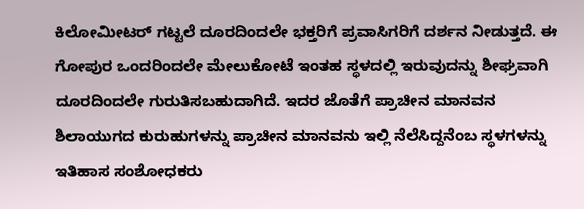ಕಿಲೋಮೀಟರ್ ಗಟ್ಟಲೆ ದೂರದಿಂದಲೇ ಭಕ್ತರಿಗೆ ಪ್ರವಾಸಿಗರಿಗೆ ದರ್ಶನ ನೀಡುತ್ತದೆ. ಈ ಗೋಪುರ ಒಂದರಿಂದಲೇ ಮೇಲುಕೋಟೆ ಇಂತಹ ಸ್ಥಳದಲ್ಲಿ ಇರುವುದನ್ನು ಶೀಘ್ರವಾಗಿ ದೂರದಿಂದಲೇ ಗುರುತಿಸಬಹುದಾಗಿದೆ. ಇದರ ಜೊತೆಗೆ ಪ್ರಾಚೀನ ಮಾನವನ ಶಿಲಾಯುಗದ ಕುರುಹುಗಳನ್ನು ಪ್ರಾಚೀನ ಮಾನವನು ಇಲ್ಲಿ ನೆಲೆಸಿದ್ದನೆಂಬ ಸ್ಥಳಗಳನ್ನು ಇತಿಹಾಸ ಸಂಶೋಧಕರು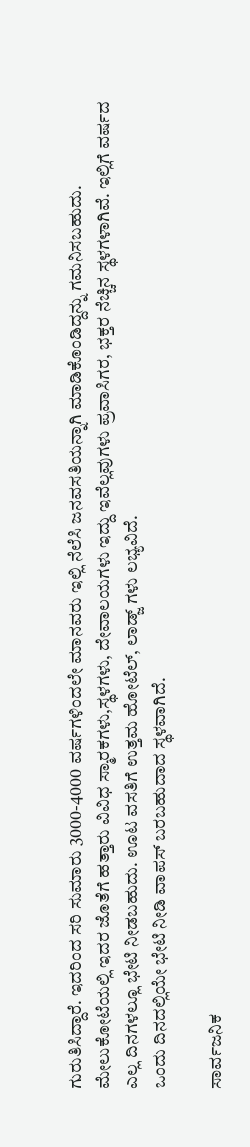ಗುರುತಿಸಿದ್ದಾರೆ. ಇದರಿಂದ ಸರಿ ಸುಮಾರು 3000-4000 ವರ್ಷಗಳಿಂದಲೇ ಮಾನವರು ಇಲ್ಲಿ ನೆಲೆಸಿ ಜನವಸತಿಯನ್ನಾಗಿ ಮಾಡಿಕೊಂಡಿದ್ದನ್ನು ಗಮನಿಸಬಹುದು. ಮೇಲುಕೋಟೆಯಲ್ಲಿ ಇದರ ಜೊತೆಗೆ ಹತ್ತಾರು ವಿವಿಧ ಸ್ಮಾರಕಗಳು,ಸ್ಥಳಗಳು, ದೇವಾಲಯಗಳು ಇದ್ದು ಇವೆಲ್ಲವುಗಳು ಪ್ರವಾಸಿಗರ, ಭಕ್ತರ ನೆಚ್ಚಿನ ಸ್ಥಳಗಳಾಗಿವೆ. ಇಲ್ಲಿಗೆ ವರ್ಷದ ಎಲ್ಲ ದಿನಗಳಲ್ಲೂ ಭೇಟಿ ನೀಡಬಹುದು. ಊಟ ವಸತಿಗೆ ಉತ್ತಮ ಹೋಟೆಲ್, ಲಾಡ್ಜ್ ಗಳು ಲಭ್ಯವಿದೆ.
ಒಂದು ದಿನದಲ್ಲಿಯೇ ಭೇಟಿ ನೀಡಿ ವಾಪಸ್ ಬರಬಹುದಾದ ಸ್ಥಳವಾಗಿದೆ.

ಸಾರ್ವಜನಿಕ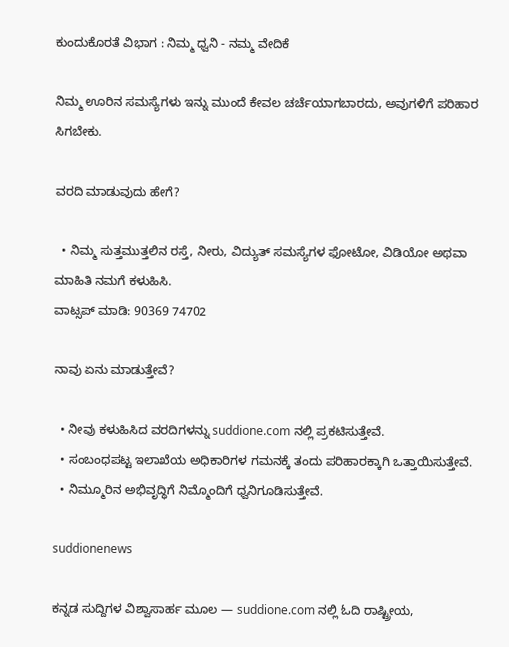ಕುಂದುಕೊರತೆ ವಿಭಾಗ : ನಿಮ್ಮ ಧ್ವನಿ - ನಮ್ಮ ವೇದಿಕೆ

ನಿಮ್ಮ ಊರಿನ ಸಮಸ್ಯೆಗಳು ಇನ್ನು ಮುಂದೆ ಕೇವಲ ಚರ್ಚೆಯಾಗಬಾರದು, ಅವುಗಳಿಗೆ ಪರಿಹಾರ ಸಿಗಬೇಕು.

ವರದಿ ಮಾಡುವುದು ಹೇಗೆ?

  • ನಿಮ್ಮ ಸುತ್ತಮುತ್ತಲಿನ ರಸ್ತೆ, ನೀರು, ವಿದ್ಯುತ್ ಸಮಸ್ಯೆಗಳ ಫೋಟೋ, ವಿಡಿಯೋ ಅಥವಾ ಮಾಹಿತಿ ನಮಗೆ ಕಳುಹಿಸಿ.
ವಾಟ್ಸಪ್ ಮಾಡಿ: 90369 74702

ನಾವು ಏನು ಮಾಡುತ್ತೇವೆ?

  • ನೀವು ಕಳುಹಿಸಿದ ವರದಿಗಳನ್ನು suddione.com ನಲ್ಲಿ ಪ್ರಕಟಿಸುತ್ತೇವೆ.
  • ಸಂಬಂಧಪಟ್ಟ ಇಲಾಖೆಯ ಅಧಿಕಾರಿಗಳ ಗಮನಕ್ಕೆ ತಂದು ಪರಿಹಾರಕ್ಕಾಗಿ ಒತ್ತಾಯಿಸುತ್ತೇವೆ.
  • ನಿಮ್ಮೂರಿನ ಅಭಿವೃದ್ಧಿಗೆ ನಿಮ್ಮೊಂದಿಗೆ ಧ್ವನಿಗೂಡಿಸುತ್ತೇವೆ.

suddionenews

ಕನ್ನಡ ಸುದ್ದಿಗಳ ವಿಶ್ವಾಸಾರ್ಹ ಮೂಲ — suddione.com ನಲ್ಲಿ ಓದಿ ರಾಷ್ಟ್ರೀಯ,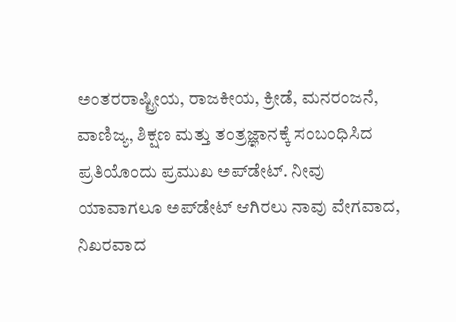ಅಂತರರಾಷ್ಟ್ರೀಯ, ರಾಜಕೀಯ, ಕ್ರೀಡೆ, ಮನರಂಜನೆ, ವಾಣಿಜ್ಯ, ಶಿಕ್ಷಣ ಮತ್ತು ತಂತ್ರಜ್ಞಾನಕ್ಕೆ ಸಂಬಂಧಿಸಿದ ಪ್ರತಿಯೊಂದು ಪ್ರಮುಖ ಅಪ್‌ಡೇಟ್. ನೀವು ಯಾವಾಗಲೂ ಅಪ್‌ಡೇಟ್ ಆಗಿರಲು ನಾವು ವೇಗವಾದ, ನಿಖರವಾದ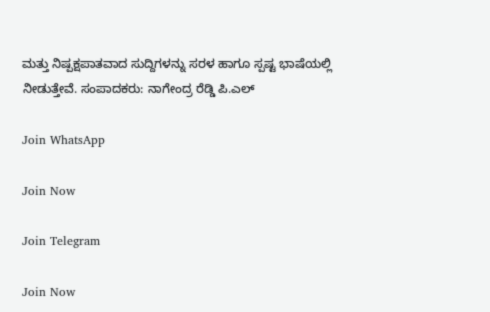ಮತ್ತು ನಿಷ್ಪಕ್ಷಪಾತವಾದ ಸುದ್ದಿಗಳನ್ನು ಸರಳ ಹಾಗೂ ಸ್ಪಷ್ಟ ಭಾಷೆಯಲ್ಲಿ ನೀಡುತ್ತೇವೆ. ಸಂಪಾದಕರು: ನಾಗೇಂದ್ರ ರೆಡ್ಡಿ ಪಿ.ಎಲ್

Join WhatsApp

Join Now

Join Telegram

Join Now